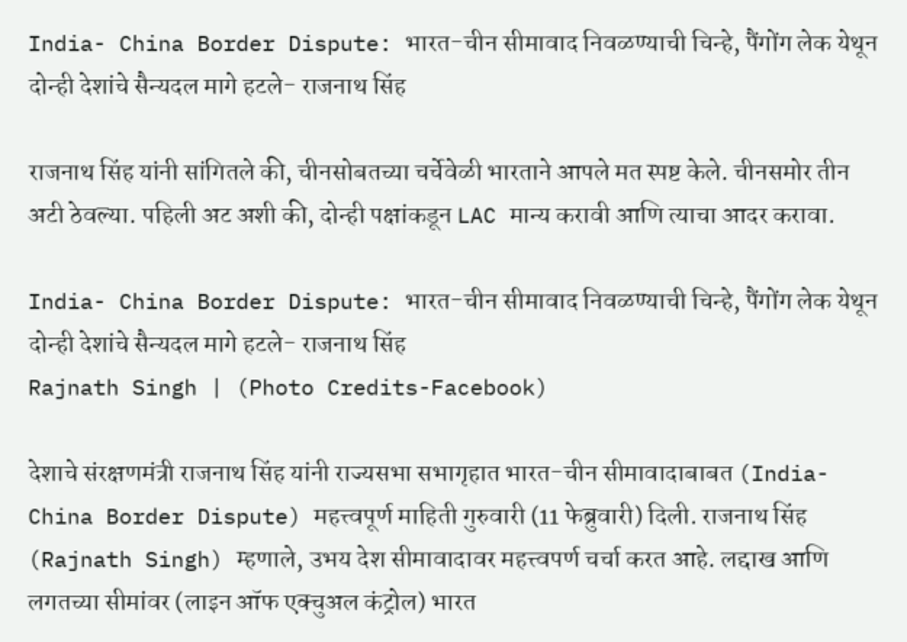India- China Border Dispute: भारत-चीन सीमावाद निवळण्याची चिन्हे, पैंगोंग लेक येथून दोन्ही देशांचे सैन्यदल मागे हटले- राजनाथ सिंह

राजनाथ सिंह यांनी सांगितले की, चीनसोबतच्या चर्चेवेळी भारताने आपले मत स्पष्ट केले. चीनसमोर तीन अटी ठेवल्या. पहिली अट अशी की, दोन्ही पक्षांकडून LAC मान्य करावी आणि त्याचा आदर करावा.

India- China Border Dispute: भारत-चीन सीमावाद निवळण्याची चिन्हे, पैंगोंग लेक येथून दोन्ही देशांचे सैन्यदल मागे हटले- राजनाथ सिंह
Rajnath Singh | (Photo Credits-Facebook)

देशाचे संरक्षणमंत्री राजनाथ सिंह यांनी राज्यसभा सभागृहात भारत-चीन सीमावादाबाबत (India- China Border Dispute) महत्त्वपूर्ण माहिती गुरुवारी (11 फेब्रुवारी) दिली. राजनाथ सिंह (Rajnath Singh) म्हणाले, उभय देश सीमावादावर महत्त्वपर्ण चर्चा करत आहे. लद्दाख आणि लगतच्या सीमांवर (लाइन ऑफ एक्चुअल कंट्रोल) भारत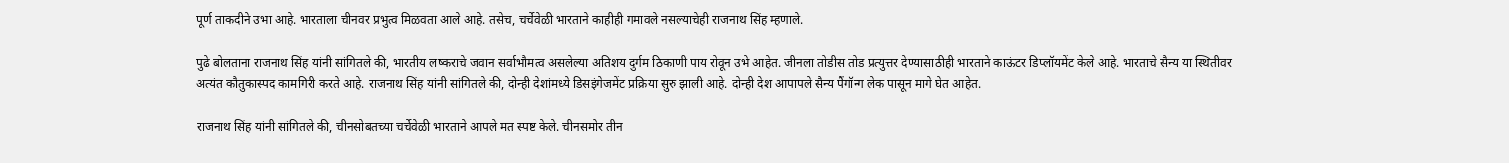पूर्ण ताकदीने उभा आहे. भारताला चीनवर प्रभुत्व मिळवता आले आहे. तसेच, चर्चेवेळी भारताने काहीही गमावले नसल्याचेही राजनाथ सिंह म्हणाले.

पुढे बोलताना राजनाथ सिंह यांनी सांगितले की, भारतीय लष्कराचे जवान सर्वाभौमत्व असलेल्या अतिशय दुर्गम ठिकाणी पाय रोवून उभे आहेत. जीनला तोडीस तोड प्रत्युत्तर देण्यासाठीही भारताने काऊंटर डिप्लॉयमेंट केले आहे. भारताचे सैन्य या स्थितीवर अत्यंत कौतुकास्पद कामगिरी करते आहे. राजनाथ सिंह यांनी सांगितले की, दोन्ही देशांमध्ये डिसइंगेजमेंट प्रक्रिया सुरु झाली आहे. दोन्ही देश आपापले सैन्य पैंगॉन्ग लेक पासून मागे घेत आहेत.

राजनाथ सिंह यांनी सांगितले की, चीनसोबतच्या चर्चेवेळी भारताने आपले मत स्पष्ट केले. चीनसमोर तीन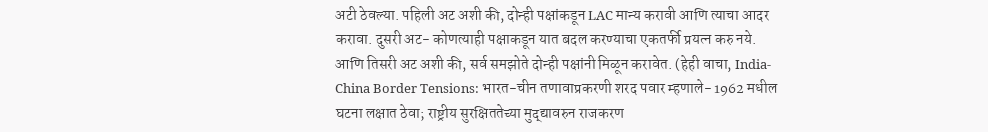अटी ठेवल्या. पहिली अट अशी की, दोन्ही पक्षांकडून LAC मान्य करावी आणि त्याचा आदर करावा. दुसरी अट- कोणत्याही पक्षाकडून यात बदल करण्याचा एकतर्फी प्रयत्न करु नये. आणि तिसरी अट अशी की, सर्व समझोते दोन्ही पक्षांनी मिळून करावेत. (हेही वाचा, India-China Border Tensions: भारत-चीन तणावाप्रकरणी शरद पवार म्हणाले- 1962 मधील घटना लक्षात ठेवा; राष्ट्रीय सुरक्षिततेच्या मुद्द्यावरुन राजकरण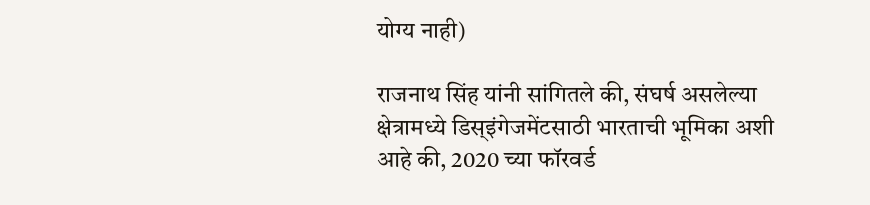योग्य नाही)

राजनाथ सिंह यांनी सांगितले की, संघर्ष असलेल्या क्षेत्रामध्ये डिस्इंगेजमेंटसाठी भारताची भूमिका अशी आहे की, 2020 च्या फॉरवर्ड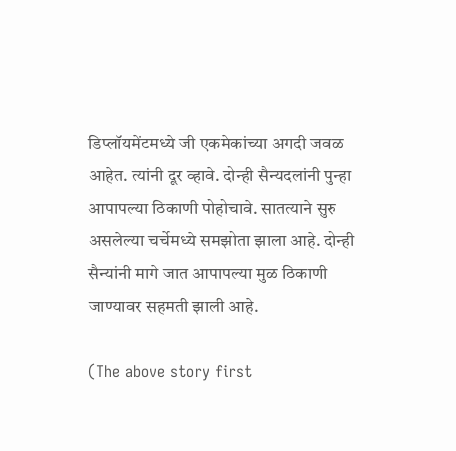डिप्लॉयमेंटमध्ये जी एकमेकांच्या अगदी जवळ आहेत. त्यांनी दूर व्हावे. दोन्ही सैन्यदलांनी पुन्हा आपापल्या ठिकाणी पोहोचावे. सातत्याने सुरु असलेल्या चर्चेमध्ये समझोता झाला आहे. दोन्ही सैन्यांनी मागे जात आपापल्या मुळ ठिकाणी जाण्यावर सहमती झाली आहे.

(The above story first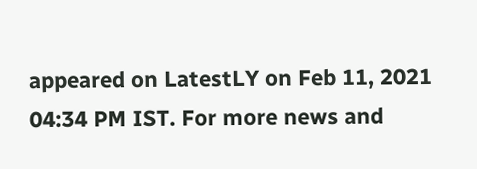appeared on LatestLY on Feb 11, 2021 04:34 PM IST. For more news and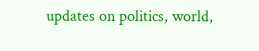updates on politics, world,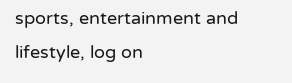sports, entertainment and lifestyle, log on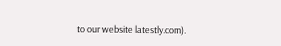to our website latestly.com).